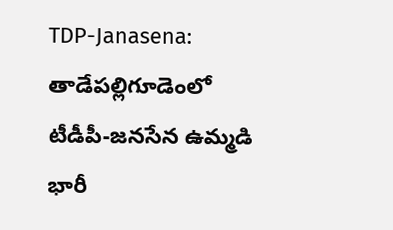TDP-Janasena: తాడేపల్లిగూడెంలో టీడీపీ-జనసేన ఉమ్మడి భారీ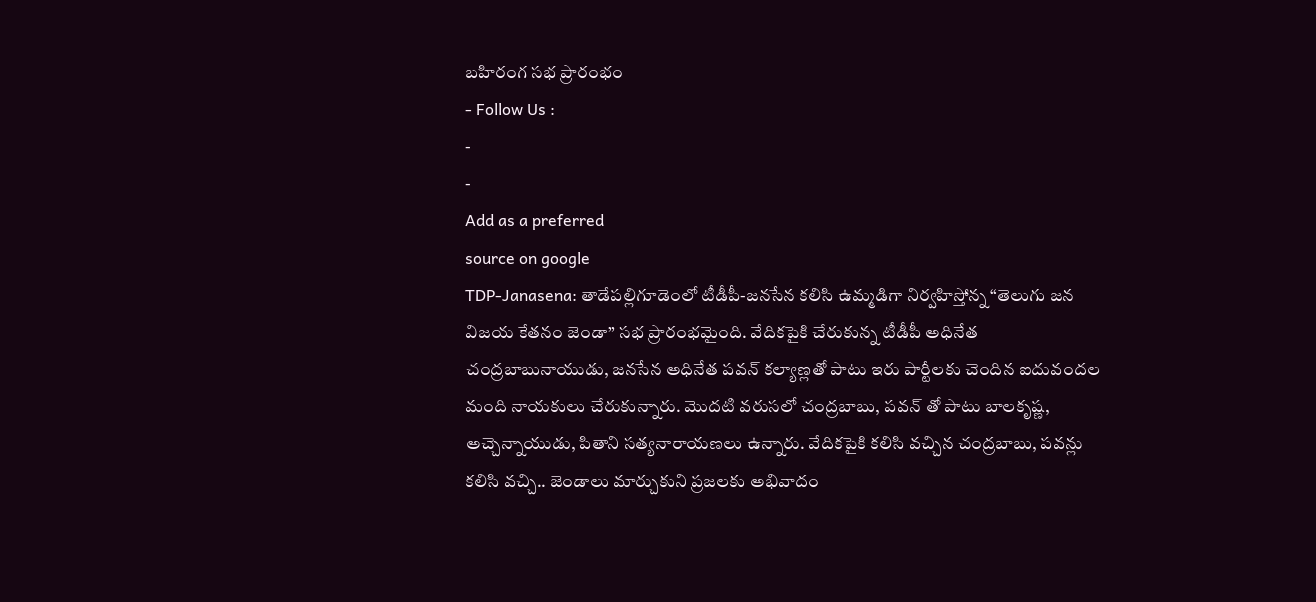బహిరంగ సభ ప్రారంభం
- Follow Us :
-
-
Add as a preferred
source on google
TDP-Janasena: తాడేపల్లిగూడెంలో టీడీపీ-జనసేన కలిసి ఉమ్మడిగా నిర్వహిస్తోన్న “తెలుగు జన విజయ కేతనం జెండా” సభ ప్రారంభమైంది. వేదికపైకి చేరుకున్న టీడీపీ అధినేత చంద్రబాబునాయుడు, జనసేన అధినేత పవన్ కల్యాణ్లతో పాటు ఇరు పార్టీలకు చెందిన ఐదువందల మంది నాయకులు చేరుకున్నారు. మొదటి వరుసలో చంద్రబాబు, పవన్ తో పాటు బాలకృష్ణ, అచ్చెన్నాయుడు, పితాని సత్యనారాయణలు ఉన్నారు. వేదికపైకి కలిసి వచ్చిన చంద్రబాబు, పవన్లు కలిసి వచ్చి.. జెండాలు మార్చుకుని ప్రజలకు అభివాదం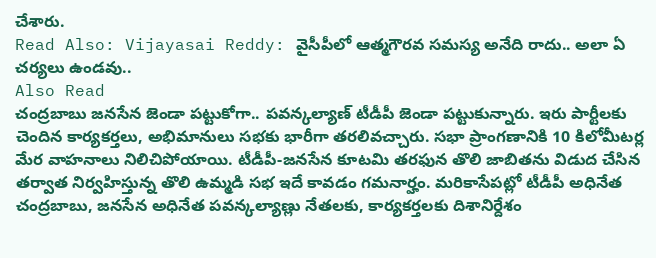చేశారు.
Read Also: Vijayasai Reddy: వైసీపీలో ఆత్మగౌరవ సమస్య అనేది రాదు.. అలా ఏ చర్యలు ఉండవు..
Also Read
చంద్రబాబు జనసేన జెండా పట్టుకోగా.. పవన్కల్యాణ్ టీడీపీ జెండా పట్టుకున్నారు. ఇరు పార్టీలకు చెందిన కార్యకర్తలు, అభిమానులు సభకు భారీగా తరలివచ్చారు. సభా ప్రాంగణానికి 10 కిలోమీటర్ల మేర వాహనాలు నిలిచిపోయాయి. టీడీపీ-జనసేన కూటమి తరఫున తొలి జాబితను విడుద చేసిన తర్వాత నిర్వహిస్తున్న తొలి ఉమ్మడి సభ ఇదే కావడం గమనార్హం. మరికాసేపట్లో టీడీపీ అధినేత చంద్రబాబు, జనసేన అధినేత పవన్కల్యాణ్లు నేతలకు, కార్యకర్తలకు దిశానిర్దేశం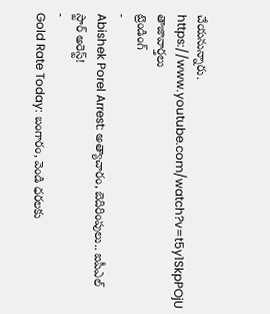చేయనున్నారు.
https://www.youtube.com/watch?v=t5y1SkpPOjU
తాజావార్తలు
ట్రెండింగ్
-
Abishek Porel Arrest: అత్యాచారం, బెదిరింపులు.. ఐపీఎల్ స్టార్ అరెస్ట్!
-
Gold Rate Today: బంగారం, వెండి ధరలకు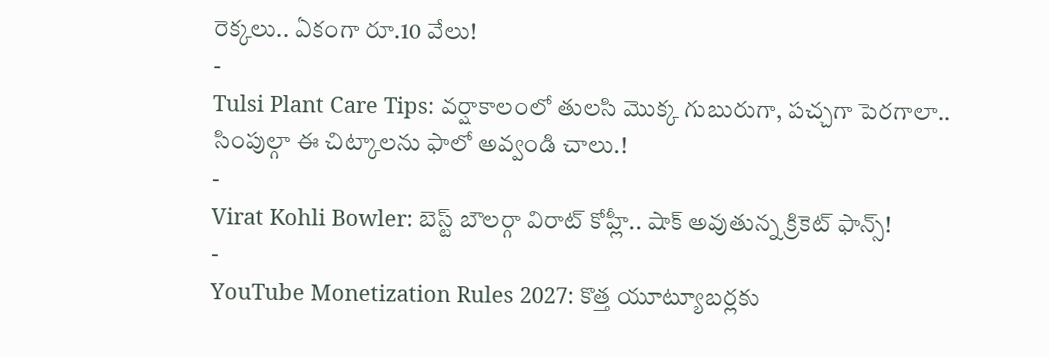రెక్కలు.. ఏకంగా రూ.10 వేలు!
-
Tulsi Plant Care Tips: వర్షాకాలంలో తులసి మొక్క గుబురుగా, పచ్చగా పెరగాలా.. సింపుల్గా ఈ చిట్కాలను ఫాలో అవ్వండి చాలు.!
-
Virat Kohli Bowler: బెస్ట్ బౌలర్గా విరాట్ కోహ్లీ.. షాక్ అవుతున్న క్రికెట్ ఫాన్స్!
-
YouTube Monetization Rules 2027: కొత్త యూట్యూబర్లకు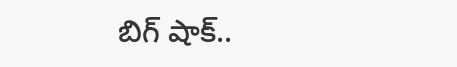బిగ్ షాక్..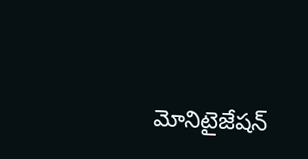మోనిటైజేషన్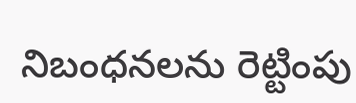నిబంధనలను రెట్టింపు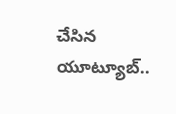చేసిన యూట్యూబ్..